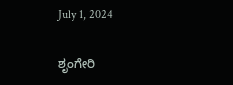July 1, 2024

ಶೃಂಗೇರಿ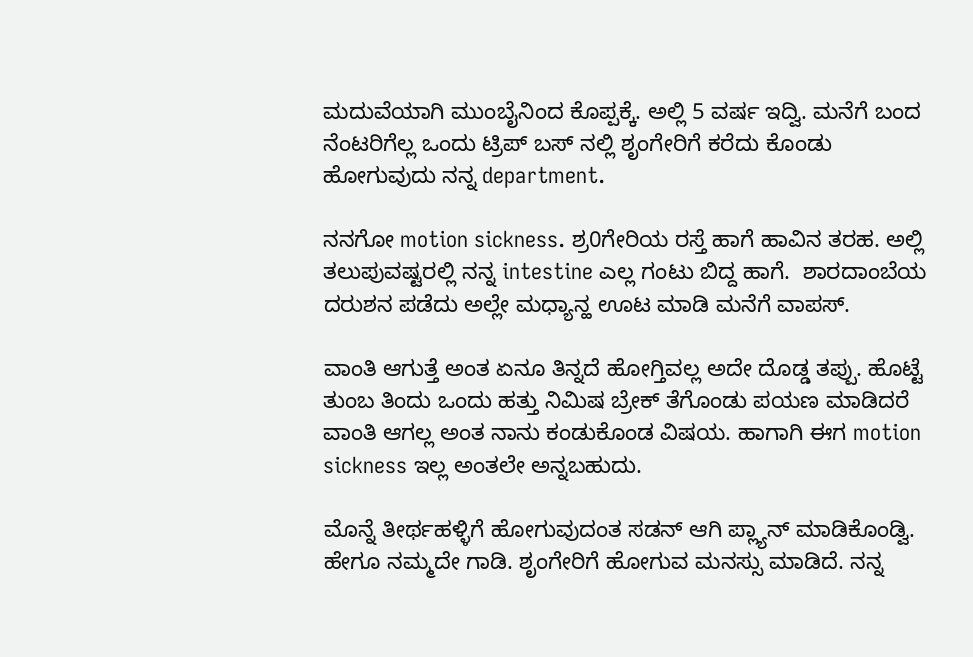ಮದುವೆಯಾಗಿ ಮುಂಬೈನಿಂದ ಕೊಪ್ಪಕ್ಕೆ. ಅಲ್ಲಿ 5 ವರ್ಷ ಇದ್ವಿ. ಮನೆಗೆ ಬಂದ ನೆಂಟರಿಗೆಲ್ಲ ಒಂದು ಟ್ರಿಪ್ ಬಸ್ ನಲ್ಲಿ ಶೃಂಗೇರಿಗೆ ಕರೆದು ಕೊಂಡು ಹೋಗುವುದು ನನ್ನ department.

ನನಗೋ motion sickness. ಶ್ರ0ಗೇರಿಯ ರಸ್ತೆ ಹಾಗೆ ಹಾವಿನ ತರಹ. ಅಲ್ಲಿ ತಲುಪುವಷ್ಟರಲ್ಲಿ ನನ್ನ intestine ಎಲ್ಲ ಗಂಟು ಬಿದ್ದ ಹಾಗೆ.  ಶಾರದಾಂಬೆಯ ದರುಶನ ಪಡೆದು ಅಲ್ಲೇ ಮಧ್ಯಾನ್ಹ ಊಟ ಮಾಡಿ ಮನೆಗೆ ವಾಪಸ್.

ವಾಂತಿ ಆಗುತ್ತೆ ಅಂತ ಏನೂ ತಿನ್ನದೆ ಹೋಗ್ತಿವಲ್ಲ ಅದೇ ದೊಡ್ಡ ತಪ್ಪು. ಹೊಟ್ಟೆ ತುಂಬ ತಿಂದು ಒಂದು ಹತ್ತು ನಿಮಿಷ ಬ್ರೇಕ್ ತೆಗೊಂಡು ಪಯಣ ಮಾಡಿದರೆ ವಾಂತಿ ಆಗಲ್ಲ ಅಂತ ನಾನು ಕಂಡುಕೊಂಡ ವಿಷಯ. ಹಾಗಾಗಿ ಈಗ motion sickness ಇಲ್ಲ ಅಂತಲೇ ಅನ್ನಬಹುದು.

ಮೊನ್ನೆ ತೀರ್ಥಹಳ್ಳಿಗೆ ಹೋಗುವುದಂತ ಸಡನ್ ಆಗಿ ಪ್ಲ್ಯಾನ್ ಮಾಡಿಕೊಂಡ್ವಿ. ಹೇಗೂ ನಮ್ಮದೇ ಗಾಡಿ. ಶೃಂಗೇರಿಗೆ ಹೋಗುವ ಮನಸ್ಸು ಮಾಡಿದೆ. ನನ್ನ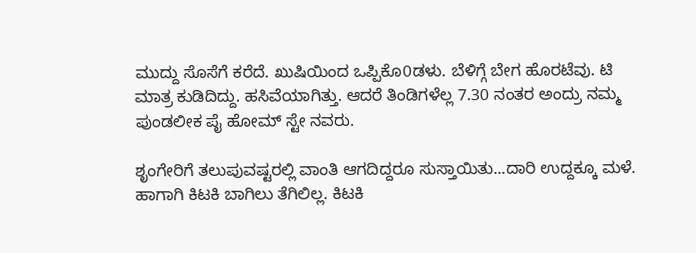ಮುದ್ದು ಸೊಸೆಗೆ ಕರೆದೆ. ಖುಷಿಯಿಂದ ಒಪ್ಪಿಕೊ0ಡಳು. ಬೆಳಿಗ್ಗೆ ಬೇಗ ಹೊರಟೆವು. ಟಿ ಮಾತ್ರ ಕುಡಿದಿದ್ದು. ಹಸಿವೆಯಾಗಿತ್ತು. ಆದರೆ ತಿಂಡಿಗಳೆಲ್ಲ 7.30 ನಂತರ ಅಂದ್ರು ನಮ್ಮ ಪುಂಡಲೀಕ ಪೈ ಹೋಮ್ ಸ್ಟೇ ನವರು.

ಶೃಂಗೇರಿಗೆ ತಲುಪುವಷ್ಟರಲ್ಲಿ ವಾಂತಿ ಆಗದಿದ್ದರೂ ಸುಸ್ತಾಯಿತು...ದಾರಿ ಉದ್ದಕ್ಕೂ ಮಳೆ. ಹಾಗಾಗಿ ಕಿಟಕಿ ಬಾಗಿಲು ತೆಗಿಲಿಲ್ಲ. ಕಿಟಕಿ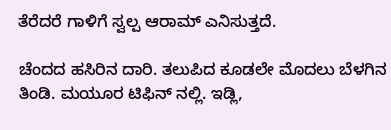ತೆರೆದರೆ ಗಾಳಿಗೆ ಸ್ವಲ್ಪ ಆರಾಮ್ ಎನಿಸುತ್ತದೆ.

ಚೆಂದದ ಹಸಿರಿನ ದಾರಿ. ತಲುಪಿದ ಕೂಡಲೇ ಮೊದಲು ಬೆಳಗಿನ ತಿಂಡಿ. ಮಯೂರ ಟಿಫಿನ್ ನಲ್ಲಿ. ಇಡ್ಲಿ,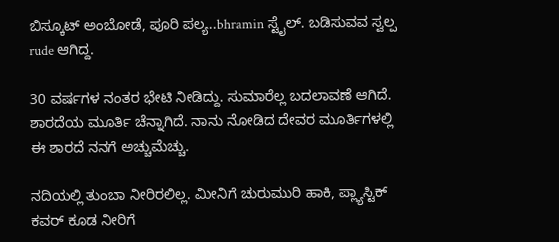ಬಿಸ್ಕೂಟ್ ಅಂಬೋಡೆ, ಪೂರಿ ಪಲ್ಯ..bhramin ಸ್ಟೈಲ್. ಬಡಿಸುವವ ಸ್ವಲ್ಪ rude ಆಗಿದ್ದ.

30 ವರ್ಷಗಳ ನಂತರ ಭೇಟಿ ನೀಡಿದ್ದು. ಸುಮಾರೆಲ್ಲ ಬದಲಾವಣೆ ಆಗಿದೆ. ಶಾರದೆಯ ಮೂರ್ತಿ ಚೆನ್ನಾಗಿದೆ. ನಾನು ನೋಡಿದ ದೇವರ ಮೂರ್ತಿಗಳಲ್ಲಿ ಈ ಶಾರದೆ ನನಗೆ ಅಚ್ಚುಮೆಚ್ಚು.

ನದಿಯಲ್ಲಿ ತುಂಬಾ ನೀರಿರಲಿಲ್ಲ. ಮೀನಿಗೆ ಚುರುಮುರಿ ಹಾಕಿ, ಪ್ಲ್ಯಾಸ್ಟಿಕ್ ಕವರ್ ಕೂಡ ನೀರಿಗೆ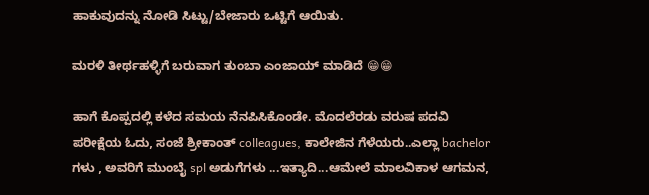ಹಾಕುವುದನ್ನು ನೋಡಿ ಸಿಟ್ಟು/ಬೇಜಾರು ಒಟ್ಟಿಗೆ ಆಯಿತು.

ಮರಳಿ ತೀರ್ಥಹಳ್ಳಿಗೆ ಬರುವಾಗ ತುಂಬಾ ಎಂಜಾಯ್ ಮಾಡಿದೆ 😁😁

ಹಾಗೆ ಕೊಪ್ಪದಲ್ಲಿ ಕಳೆದ ಸಮಯ ನೆನಪಿಸಿಕೊಂಡೇ. ಮೊದಲೆರಡು ವರುಷ ಪದವಿ ಪರೀಕ್ಷೆಯ ಓದು, ಸಂಜೆ ಶ್ರೀಕಾಂತ್ colleagues, ಕಾಲೇಜಿನ ಗೆಳೆಯರು..ಎಲ್ಲಾ bachelor ಗಳು , ಅವರಿಗೆ ಮುಂಬೈ spl ಅಡುಗೆಗಳು ...ಇತ್ಯಾದಿ...ಆಮೇಲೆ ಮಾಲವಿಕಾಳ ಆಗಮನ,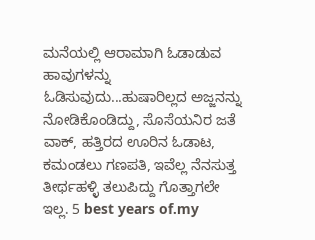ಮನೆಯಲ್ಲಿ ಆರಾಮಾಗಿ ಓಡಾಡುವ ಹಾವುಗಳನ್ನು ಓಡಿಸುವುದು...ಹುಷಾರಿಲ್ಲದ ಅಜ್ಜನನ್ನು ನೋಡಿಕೊಂಡಿದ್ದು, ಸೊಸೆಯನಿರ ಜತೆ ವಾಕ್, ಹತ್ತಿರದ ಊರಿನ ಓಡಾಟ, ಕಮಂಡಲು ಗಣಪತಿ, ಇವೆಲ್ಲ ನೆನಸುತ್ತ ತೀರ್ಥಹಳ್ಳಿ ತಲುಪಿದ್ದು ಗೊತ್ತಾಗಲೇ ಇಲ್ಲ. 5 best years of.my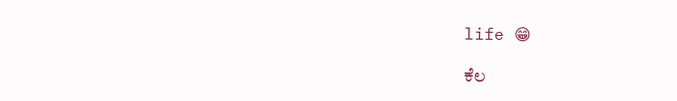life 😁

ಕೆಲ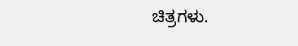ಚಿತ್ರಗಳು.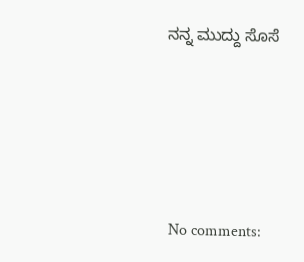ನನ್ನ ಮುದ್ದು ಸೊಸೆ





No comments: